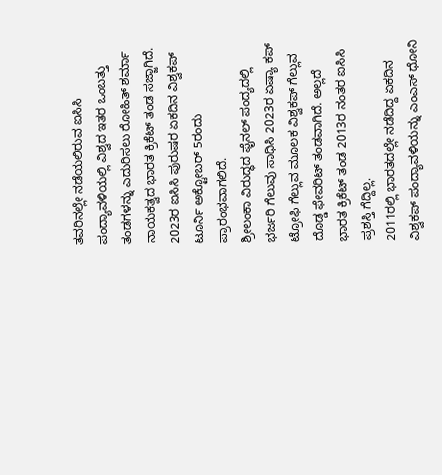ತವರಿನಲ್ಲೇ ನಡೆಯಲಿರುವ ಐಸಿಸಿ ಪಂದ್ಯಾವಳಿಯಲ್ಲಿ ವಿಶ್ವದ ಇತರ ಒಂಬತ್ತು ತಂಡಗಳನ್ನು ಎದುರಿಸಲು ರೋಹಿತ್ ಶರ್ಮಾ ನಾಯಕತ್ವದ ಭಾರತ ಕ್ರಿಕೆಟ್ ತಂಡ ಸಜ್ಜಾಗಿದೆ. 2023ರ ಐಸಿಸಿ ಪುರುಷರ ಏಕದಿನ ವಿಶ್ವಕಪ್ ಟೂರ್ನಿ ಅಕ್ಟೋಬರ್ 5ರಂದು ಪ್ರಾರಂಭವಾಗಲಿದೆ.
ಶ್ರೀಲಂಕಾ ವಿರುದ್ಧದ ಫೈನಲ್ ಪಂದ್ಯದಲ್ಲಿ ಭರ್ಜರಿ ಗೆಲುವು ಸಾಧಿಸಿ 2023ರ ಏಷ್ಯಾ ಕಪ್ ಟ್ರೋಫಿ ಗೆಲ್ಲುವ ಮೂಲಕ ವಿಶ್ವಕಪ್ ಗೆಲ್ಲುವ ದೊಡ್ಡ ಫೇವರಿಟ್ ತಂಡವಾಗಿದೆ. ಅಲ್ಲದೆ ಭಾರತ ಕ್ರಿಕೆಟ್ ತಂಡ 2013ರ ನಂತರ ಐಸಿಸಿ ಪ್ರಶಸ್ತಿ ಗೆದ್ದಿಲ್ಲ.
2011ರಲ್ಲಿ ಭಾರತದಲ್ಲೇ ನಡೆದಿದ್ದ ಏಕದಿನ ವಿಶ್ವಕಪ್ ಪಂದ್ಯಾವಳಿಯನ್ನು ಎಂಎಸ್ ಧೋನಿ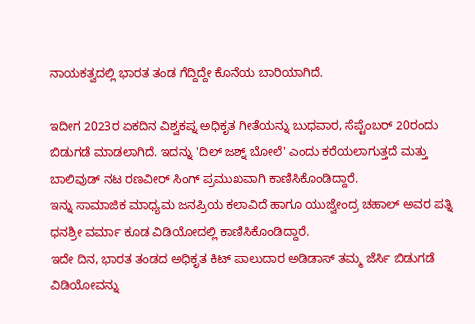ನಾಯಕತ್ವದಲ್ಲಿ ಭಾರತ ತಂಡ ಗೆದ್ದಿದ್ದೇ ಕೊನೆಯ ಬಾರಿಯಾಗಿದೆ.

ಇದೀಗ 2023ರ ಏಕದಿನ ವಿಶ್ವಕಪ್ನ ಅಧಿಕೃತ ಗೀತೆಯನ್ನು ಬುಧವಾರ, ಸೆಪ್ಟೆಂಬರ್ 20ರಂದು ಬಿಡುಗಡೆ ಮಾಡಲಾಗಿದೆ. ಇದನ್ನು 'ದಿಲ್ ಜಶ್ನ್ ಬೋಲೆ' ಎಂದು ಕರೆಯಲಾಗುತ್ತದೆ ಮತ್ತು ಬಾಲಿವುಡ್ ನಟ ರಣವೀರ್ ಸಿಂಗ್ ಪ್ರಮುಖವಾಗಿ ಕಾಣಿಸಿಕೊಂಡಿದ್ದಾರೆ.
ಇನ್ನು ಸಾಮಾಜಿಕ ಮಾಧ್ಯಮ ಜನಪ್ರಿಯ ಕಲಾವಿದೆ ಹಾಗೂ ಯುಜ್ವೇಂದ್ರ ಚಹಾಲ್ ಅವರ ಪತ್ನಿ ಧನಶ್ರೀ ವರ್ಮಾ ಕೂಡ ವಿಡಿಯೋದಲ್ಲಿ ಕಾಣಿಸಿಕೊಂಡಿದ್ದಾರೆ.
ಇದೇ ದಿನ, ಭಾರತ ತಂಡದ ಅಧಿಕೃತ ಕಿಟ್ ಪಾಲುದಾರ ಅಡಿಡಾಸ್ ತಮ್ಮ ಜೆರ್ಸಿ ಬಿಡುಗಡೆ ವಿಡಿಯೋವನ್ನು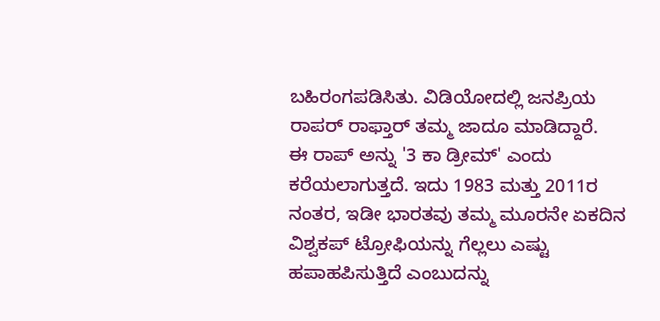ಬಹಿರಂಗಪಡಿಸಿತು. ವಿಡಿಯೋದಲ್ಲಿ ಜನಪ್ರಿಯ ರಾಪರ್ ರಾಫ್ತಾರ್ ತಮ್ಮ ಜಾದೂ ಮಾಡಿದ್ದಾರೆ.
ಈ ರಾಪ್ ಅನ್ನು '3 ಕಾ ಡ್ರೀಮ್' ಎಂದು ಕರೆಯಲಾಗುತ್ತದೆ. ಇದು 1983 ಮತ್ತು 2011ರ ನಂತರ, ಇಡೀ ಭಾರತವು ತಮ್ಮ ಮೂರನೇ ಏಕದಿನ ವಿಶ್ವಕಪ್ ಟ್ರೋಫಿಯನ್ನು ಗೆಲ್ಲಲು ಎಷ್ಟು ಹಪಾಹಪಿಸುತ್ತಿದೆ ಎಂಬುದನ್ನು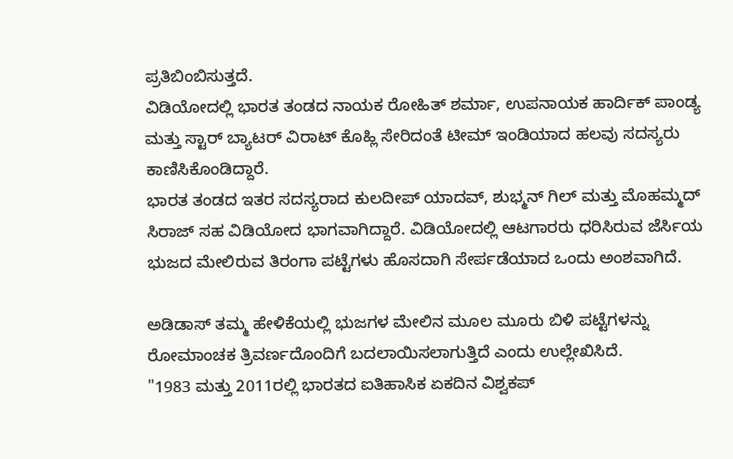ಪ್ರತಿಬಿಂಬಿಸುತ್ತದೆ.
ವಿಡಿಯೋದಲ್ಲಿ ಭಾರತ ತಂಡದ ನಾಯಕ ರೋಹಿತ್ ಶರ್ಮಾ, ಉಪನಾಯಕ ಹಾರ್ದಿಕ್ ಪಾಂಡ್ಯ ಮತ್ತು ಸ್ಟಾರ್ ಬ್ಯಾಟರ್ ವಿರಾಟ್ ಕೊಹ್ಲಿ ಸೇರಿದಂತೆ ಟೀಮ್ ಇಂಡಿಯಾದ ಹಲವು ಸದಸ್ಯರು ಕಾಣಿಸಿಕೊಂಡಿದ್ದಾರೆ.
ಭಾರತ ತಂಡದ ಇತರ ಸದಸ್ಯರಾದ ಕುಲದೀಪ್ ಯಾದವ್, ಶುಭ್ಮನ್ ಗಿಲ್ ಮತ್ತು ಮೊಹಮ್ಮದ್ ಸಿರಾಜ್ ಸಹ ವಿಡಿಯೋದ ಭಾಗವಾಗಿದ್ದಾರೆ. ವಿಡಿಯೋದಲ್ಲಿ ಆಟಗಾರರು ಧರಿಸಿರುವ ಜೆರ್ಸಿಯ ಭುಜದ ಮೇಲಿರುವ ತಿರಂಗಾ ಪಟ್ಟೆಗಳು ಹೊಸದಾಗಿ ಸೇರ್ಪಡೆಯಾದ ಒಂದು ಅಂಶವಾಗಿದೆ.

ಅಡಿಡಾಸ್ ತಮ್ಮ ಹೇಳಿಕೆಯಲ್ಲಿ ಭುಜಗಳ ಮೇಲಿನ ಮೂಲ ಮೂರು ಬಿಳಿ ಪಟ್ಟೆಗಳನ್ನು ರೋಮಾಂಚಕ ತ್ರಿವರ್ಣದೊಂದಿಗೆ ಬದಲಾಯಿಸಲಾಗುತ್ತಿದೆ ಎಂದು ಉಲ್ಲೇಖಿಸಿದೆ.
"1983 ಮತ್ತು 2011ರಲ್ಲಿ ಭಾರತದ ಐತಿಹಾಸಿಕ ಏಕದಿನ ವಿಶ್ವಕಪ್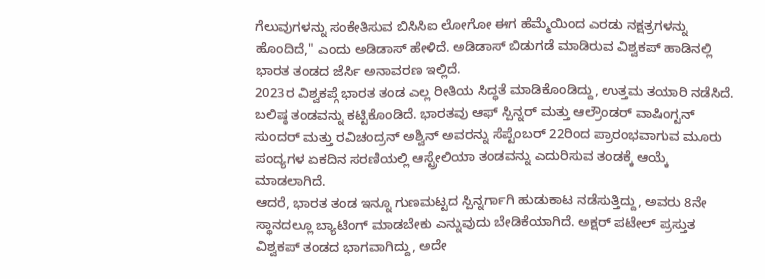ಗೆಲುವುಗಳನ್ನು ಸಂಕೇತಿಸುವ ಬಿಸಿಸಿಐ ಲೋಗೋ ಈಗ ಹೆಮ್ಮೆಯಿಂದ ಎರಡು ನಕ್ಷತ್ರಗಳನ್ನು ಹೊಂದಿದೆ," ಎಂದು ಅಡಿಡಾಸ್ ಹೇಳಿದೆ. ಅಡಿಡಾಸ್ ಬಿಡುಗಡೆ ಮಾಡಿರುವ ವಿಶ್ವಕಪ್ ಹಾಡಿನಲ್ಲಿ ಭಾರತ ತಂಡದ ಜೆರ್ಸಿ ಅನಾವರಣ ಇಲ್ಲಿದೆ.
2023ರ ವಿಶ್ವಕಪ್ಗೆ ಭಾರತ ತಂಡ ಎಲ್ಲ ರೀತಿಯ ಸಿದ್ಧತೆ ಮಾಡಿಕೊಂಡಿದ್ದು, ಉತ್ತಮ ತಯಾರಿ ನಡೆಸಿದೆ. ಬಲಿಷ್ಠ ತಂಡವನ್ನು ಕಟ್ಟಿಕೊಂಡಿದೆ. ಭಾರತವು ಆಫ್ ಸ್ಪಿನ್ನರ್ ಮತ್ತು ಆಲ್ರೌಂಡರ್ ವಾಷಿಂಗ್ಟನ್ ಸುಂದರ್ ಮತ್ತು ರವಿಚಂದ್ರನ್ ಅಶ್ವಿನ್ ಅವರನ್ನು ಸೆಪ್ಟೆಂಬರ್ 22ರಿಂದ ಪ್ರಾರಂಭವಾಗುವ ಮೂರು ಪಂದ್ಯಗಳ ಏಕದಿನ ಸರಣಿಯಲ್ಲಿ ಆಸ್ಟ್ರೇಲಿಯಾ ತಂಡವನ್ನು ಎದುರಿಸುವ ತಂಡಕ್ಕೆ ಆಯ್ಕೆ ಮಾಡಲಾಗಿದೆ.
ಆದರೆ, ಭಾರತ ತಂಡ ಇನ್ನೂ ಗುಣಮಟ್ಟದ ಸ್ಪಿನ್ನರ್ಗಾಗಿ ಹುಡುಕಾಟ ನಡೆಸುತ್ತಿದ್ದು, ಅವರು 8ನೇ ಸ್ಥಾನದಲ್ಲೂ ಬ್ಯಾಟಿಂಗ್ ಮಾಡಬೇಕು ಎನ್ನುವುದು ಬೇಡಿಕೆಯಾಗಿದೆ. ಅಕ್ಷರ್ ಪಟೇಲ್ ಪ್ರಸ್ತುತ ವಿಶ್ವಕಪ್ ತಂಡದ ಭಾಗವಾಗಿದ್ದು, ಅದೇ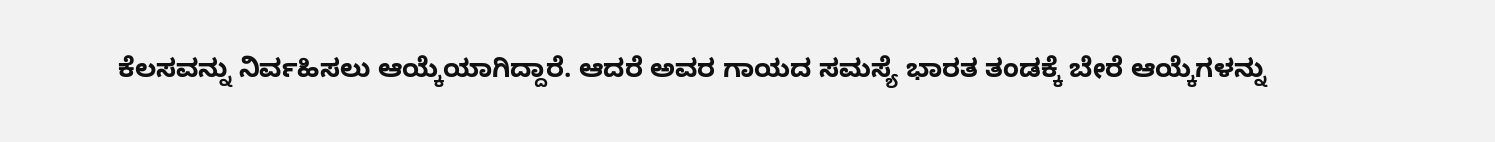ಕೆಲಸವನ್ನು ನಿರ್ವಹಿಸಲು ಆಯ್ಕೆಯಾಗಿದ್ದಾರೆ. ಆದರೆ ಅವರ ಗಾಯದ ಸಮಸ್ಯೆ ಭಾರತ ತಂಡಕ್ಕೆ ಬೇರೆ ಆಯ್ಕೆಗಳನ್ನು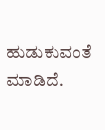ಹುಡುಕುವಂತೆ ಮಾಡಿದೆ.